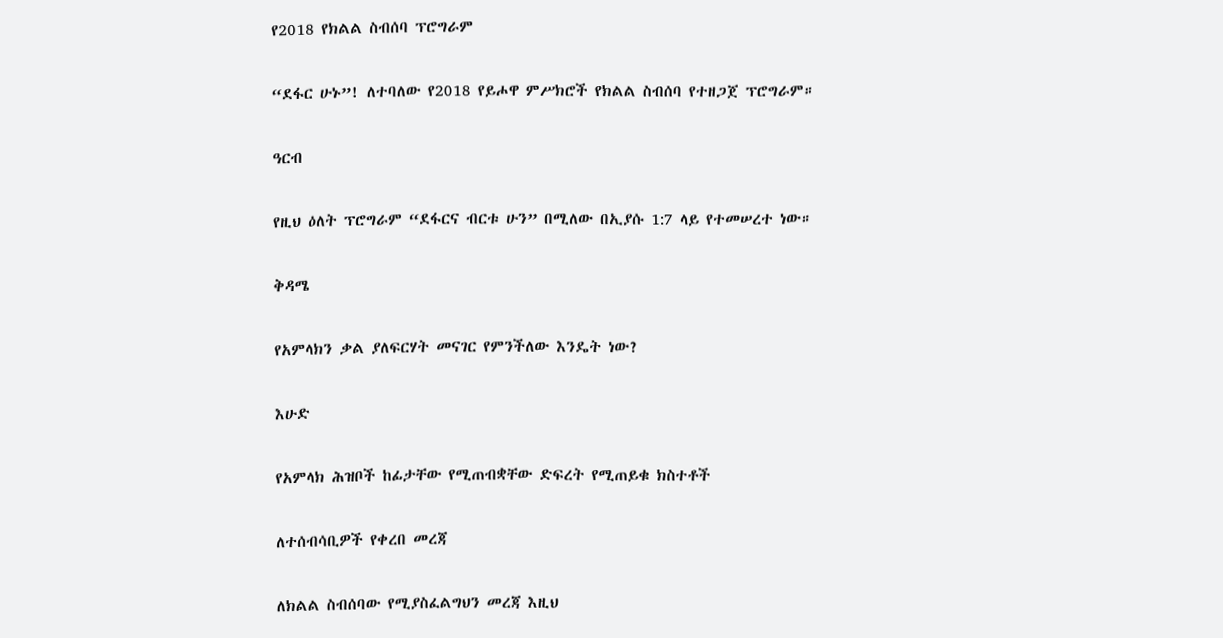የ2018 የክልል ስብሰባ ፕሮግራም

“ደፋር ሁኑ”! ለተባለው የ2018 የይሖዋ ምሥክሮች የክልል ስብሰባ የተዘጋጀ ፕሮግራም።

ዓርብ

የዚህ ዕለት ፕሮግራም “ደፋርና ብርቱ ሁን” በሚለው በኢያሱ 1:7 ላይ የተመሠረተ ነው።

ቅዳሜ

የአምላክን ቃል ያለፍርሃት መናገር የምንችለው እንዴት ነው?

እሁድ

የአምላክ ሕዝቦች ከፊታቸው የሚጠብቋቸው ድፍረት የሚጠይቁ ክስተቶች

ለተሰብሳቢዎች የቀረበ መረጃ

ለክልል ስብሰባው የሚያስፈልግህን መረጃ እዚህ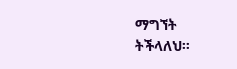ማግኘት ትችላለህ።